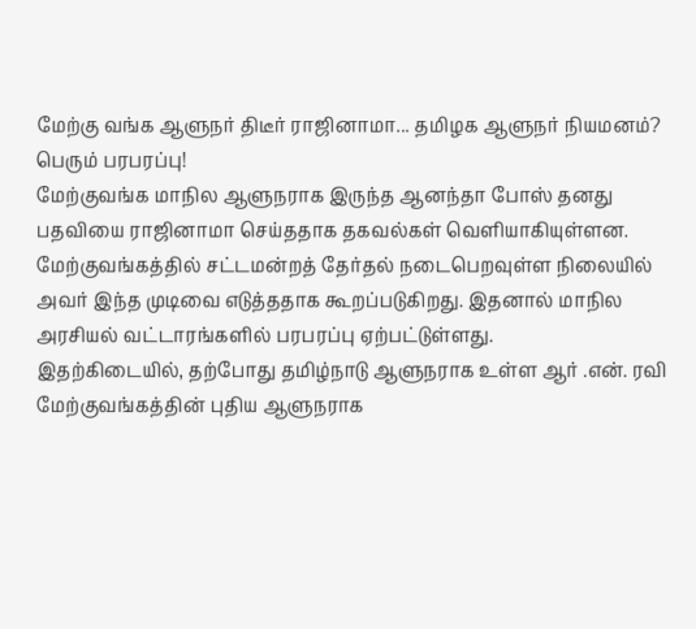மேற்கு வங்க ஆளுநர் திடீர் ராஜினாமா... தமிழக ஆளுநர் நியமனம்? பெரும் பரபரப்பு!
மேற்குவங்க மாநில ஆளுநராக இருந்த ஆனந்தா போஸ் தனது பதவியை ராஜினாமா செய்ததாக தகவல்கள் வெளியாகியுள்ளன. மேற்குவங்கத்தில் சட்டமன்றத் தேர்தல் நடைபெறவுள்ள நிலையில் அவர் இந்த முடிவை எடுத்ததாக கூறப்படுகிறது. இதனால் மாநில அரசியல் வட்டாரங்களில் பரபரப்பு ஏற்பட்டுள்ளது.
இதற்கிடையில், தற்போது தமிழ்நாடு ஆளுநராக உள்ள ஆர் .என். ரவி மேற்குவங்கத்தின் புதிய ஆளுநராக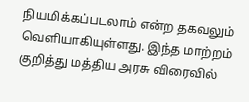நியமிக்கப்படலாம் என்ற தகவலும் வெளியாகியுள்ளது. இந்த மாற்றம் குறித்து மத்திய அரசு விரைவில்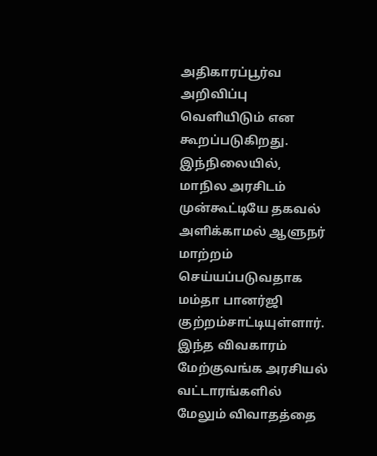அதிகாரப்பூர்வ அறிவிப்பு வெளியிடும் என கூறப்படுகிறது.
இந்நிலையில், மாநில அரசிடம் முன்கூட்டியே தகவல் அளிக்காமல் ஆளுநர் மாற்றம் செய்யப்படுவதாக மம்தா பானர்ஜி குற்றம்சாட்டியுள்ளார். இந்த விவகாரம் மேற்குவங்க அரசியல் வட்டாரங்களில் மேலும் விவாதத்தை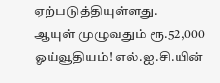ஏற்படுத்தியுள்ளது.
ஆயுள் முழுவதும் ரூ.52,000 ஓய்வூதியம்! எல்.ஐ.சி.யின்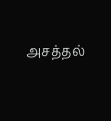அசத்தல்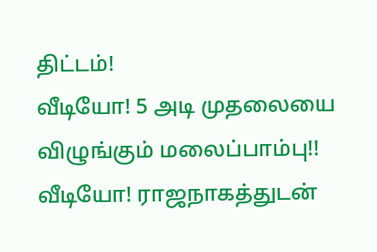திட்டம்!
வீடியோ! 5 அடி முதலையை விழுங்கும் மலைப்பாம்பு!!
வீடியோ! ராஜநாகத்துடன்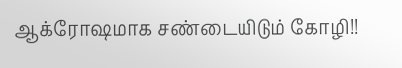ஆக்ரோஷமாக சண்டையிடும் கோழி!!